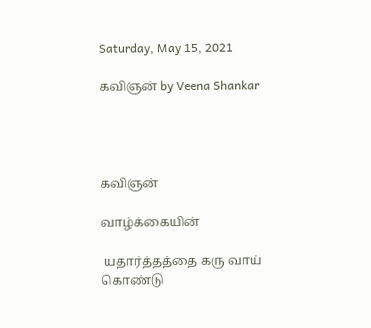Saturday, May 15, 2021

கவிஞன் by Veena Shankar




கவிஞன்

வாழ்க்கையின்

 யதார்த்தத்தை கரு வாய் கொண்டு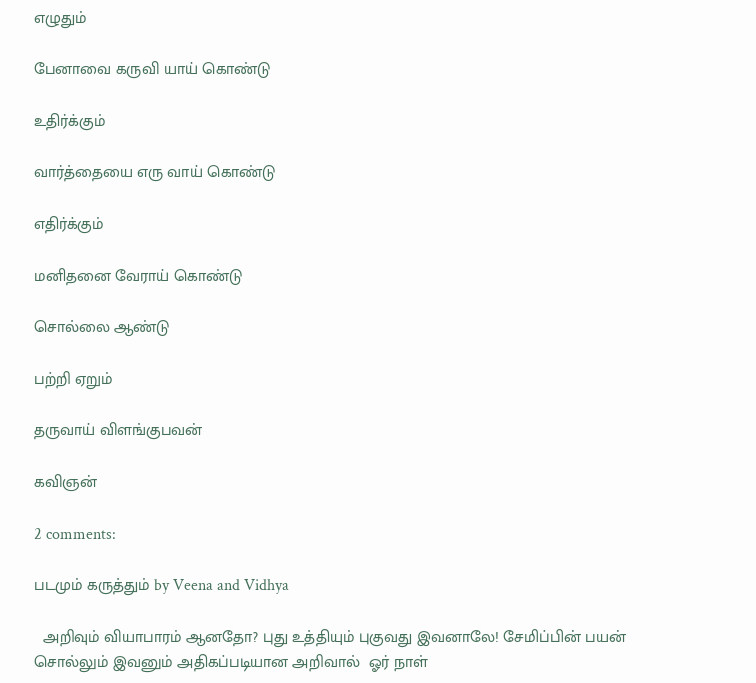எழுதும்

பேனாவை கருவி யாய் கொண்டு

உதிர்க்கும்

வார்த்தையை எரு வாய் கொண்டு

எதிர்க்கும்

மனிதனை வேராய் கொண்டு

சொல்லை ஆண்டு

பற்றி ஏறும்

தருவாய் விளங்குபவன்

கவிஞன்

2 comments:

படமும் கருத்தும் by Veena and Vidhya

  அறிவும் வியாபாரம் ஆனதோ? புது உத்தியும் புகுவது இவனாலே! சேமிப்பின் பயன் சொல்லும் இவனும் அதிகப்படியான அறிவால்  ஓர் நாள்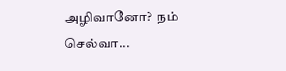அழிவானோ?  நம் செல்வா...